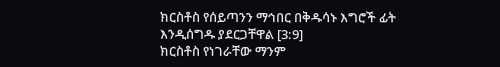ክርስቶስ የሰይጣንን ማኅበር በቅዱሳኑ እግሮች ፊት እንዲሰግዱ ያደርጋቸዋል [3:9]
ክርስቶስ የነገራቸው ማንም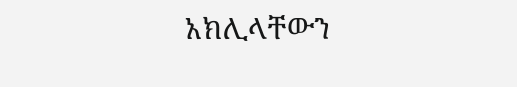አክሊላቸውን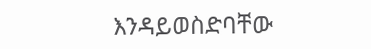እንዳይወስድባቸው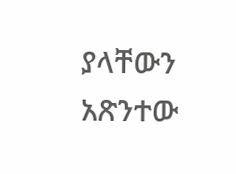ያላቸውን አጽንተው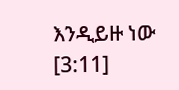እንዲይዙ ነው [3:11]